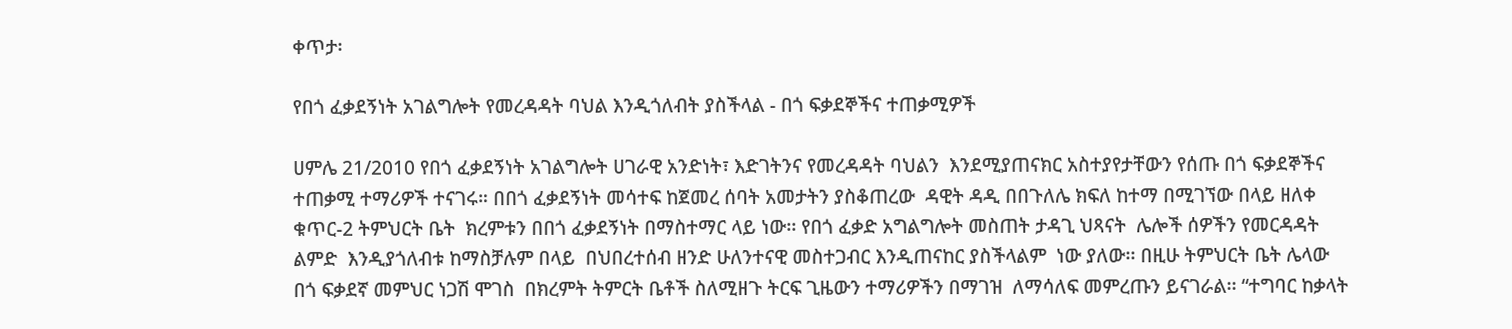ቀጥታ፡

የበጎ ፈቃደኝነት አገልግሎት የመረዳዳት ባህል እንዲጎለብት ያስችላል - በጎ ፍቃደኞችና ተጠቃሚዎች

ሀምሌ 21/2010 የበጎ ፈቃደኝነት አገልግሎት ሀገራዊ አንድነት፣ እድገትንና የመረዳዳት ባህልን  እንደሚያጠናክር አስተያየታቸውን የሰጡ በጎ ፍቃደኞችና ተጠቃሚ ተማሪዎች ተናገሩ። በበጎ ፈቃደኝነት መሳተፍ ከጀመረ ሰባት አመታትን ያስቆጠረው  ዳዊት ዳዲ በበጉለሌ ክፍለ ከተማ በሚገኘው በላይ ዘለቀ ቁጥር-2 ትምህርት ቤት  ክረምቱን በበጎ ፈቃደኝነት በማስተማር ላይ ነው፡፡ የበጎ ፈቃድ አግልግሎት መስጠት ታዳጊ ህጻናት  ሌሎች ሰዎችን የመርዳዳት ልምድ  እንዲያጎለብቱ ከማስቻሉም በላይ  በህበረተሰብ ዘንድ ሁለንተናዊ መስተጋብር እንዲጠናከር ያስችላልም  ነው ያለው፡፡ በዚሁ ትምህርት ቤት ሌላው በጎ ፍቃደኛ መምህር ነጋሽ ሞገስ  በክረምት ትምርት ቤቶች ስለሚዘጉ ትርፍ ጊዜውን ተማሪዎችን በማገዝ  ለማሳለፍ መምረጡን ይናገራል፡፡ “ተግባር ከቃላት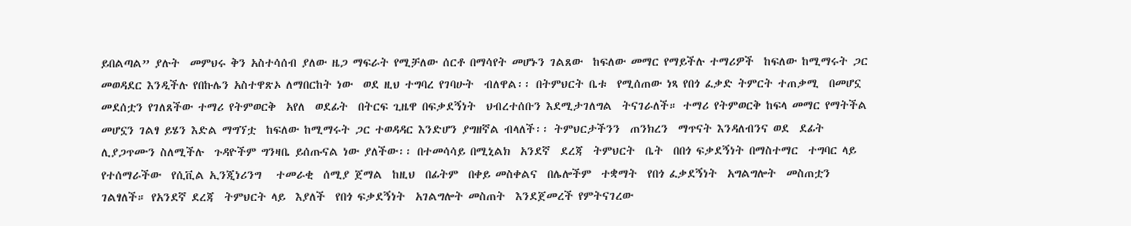ይበልጣል” ያሉት  መምህሩ ቅን አስተሳሰብ ያለው ዜጋ ማፍራት የሚቻለው ሰርቶ በማሳየት መሆኑን ገልጸው  ከፍለው መማር የማይችሉ ተማሪዎች  ከፍለው ከሚማሩት ጋር መወዳደር እንዲችሉ የበኩሌን አስተዋጽኦ ለማበርከት ነው  ወደ ዚህ ተግባረ የገባሁት  ብለዋል፡፡ በትምህርት ቤቱ  የሚሰጠው ነጻ የበጎ ፈቃድ ትምርት ተጠቃሚ  በመሆኗ መደሰቷን የገለጸችው ተማሪ የትምወርቅ  አየለ  ወደፊት  በትርፍ ጊዜዋ በፍቃደኝነት  ህብረተሰቡን እደሚታገለግል  ትናገራለች። ተማሪ የትምወርቅ ከፍላ መማር የማትችል መሆኗን ገልፃ ይሄን እድል ማግኘቷ  ከፍለው ከሚማሩት ጋር ተወዳዳር እንድሆን ያግዘኛል ብላለች፡፡ ትምህርታችንን  ጠንክረን  ማጥናት እንዳለብንና ወደ  ደፊት ሊያጋጥሙን ስለሚችሉ  ጉዳዮችም ግንዛቤ ይሰጡናል ነው ያለችው፡፡ በተመሳሳይ በሚኒልክ  አንደኛ  ደረጃ  ትምህርት  ቤት  በበጎ ፍቃደኝነት በማስተማር  ተግባር ላይ የተሰማራችው  የሲቪል ኢንጂነሪንግ   ተመራቂ  ሰሚያ ጀማል  ከዚህ  በፊትም  በቀይ መስቀልና  በሌሎችም  ተቋማት  የበጎ ፈቃደኝነት  አግልግሎት  መስጠቷን  ገልፃለች። የአንደኛ ደረጃ  ትምህርት ላይ  እያለች  የበጎ ፍቃደኝነት  አገልግሎት መስጠት  እንደጀመረች የምትናገረው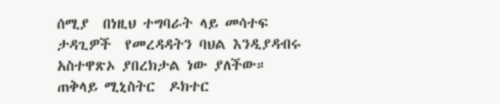ሰሚያ  በነዚህ ተግባራት ላይ መሳተፍ  ታዳጊዎች  የመረዳዳትን ባህል እንዲያዳብሩ አስተዋጽኦ ያበረክታል ነው ያለችው። ጠቅላይ ሚኒስትር  ዶክተር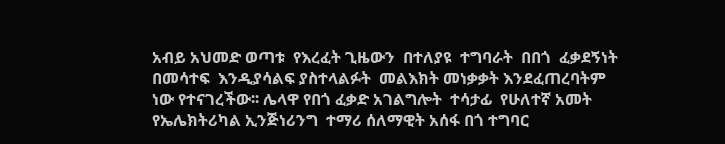አብይ አህመድ ወጣቱ  የእረፈት ጊዜውን  በተለያዩ  ተግባራት  በበጎ  ፈቃደኝነት  በመሳተፍ  እንዲያሳልፍ ያስተላልፉት  መልእክት መነቃቃት እንደፈጠረባትም  ነው የተናገረችው፡፡ ሌላዋ የበጎ ፈቃድ አገልግሎት  ተሳታፊ  የሁለተኛ አመት  የኤሌክትሪካል ኢንጅነሪንግ  ተማሪ ሰለማዊት አሰፋ በጎ ተግባር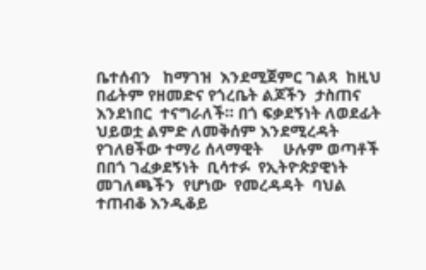ቤተሰብን   ከማገዝ  እንደሚጀምር ገልጻ  ከዚህ በፊትም የዘመድና የጎረቤት ልጆችን  ታስጠና እንደነበር  ተናግራለች። በጎ ፍቃደኝነት ለወደፊት ህይወቷ ልምድ ለመቅሰም እንደሚረዳት  የገለፀችው ተማሪ ሰላማዊት     ሁሉም ወጣቶች  በበጎ ገፈቃደኝነት  ቢሳተፉ  የኢትዮጵያዊነት  መገለጫችን  የሆነው  የመረዳዳት  ባህል ተጠብቆ እንዲቆይ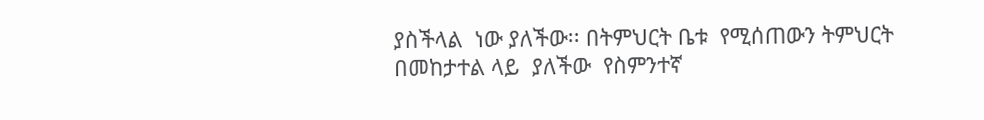ያስችላል  ነው ያለችው፡፡ በትምህርት ቤቱ  የሚሰጠውን ትምህርት በመከታተል ላይ  ያለችው  የስምንተኛ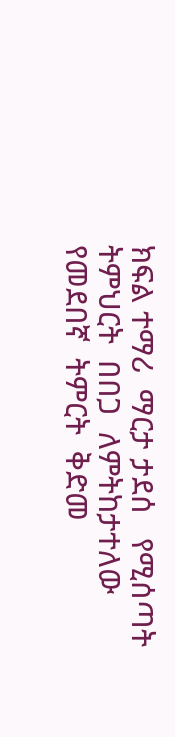ክፍል ተማሪ  ማርታ ታደሰ   የሚሰጣት ትምህርት  በበጋ  ለምትከታተለው  የመደበኛ  ትምርት  ቅድመ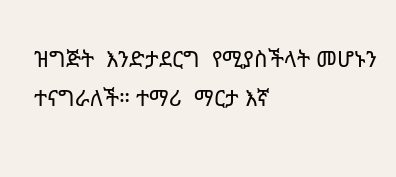ዝግጅት  እንድታደርግ  የሚያስችላት መሆኑን ተናግራለች። ተማሪ  ማርታ እኛ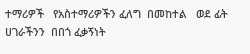ተማሪዎች   የአስተማሪዎችን ፈለግ  በመከተል   ወደ ፊት  ሀገራችንን  በበጎ ፈቃኝነት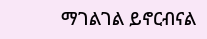ማገልገል ይኖርብናል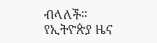ብላለች፡፡
የኢትዮጵያ ዜና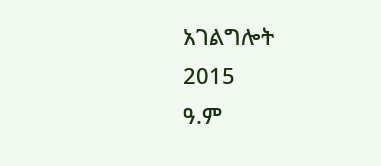አገልግሎት
2015
ዓ.ም